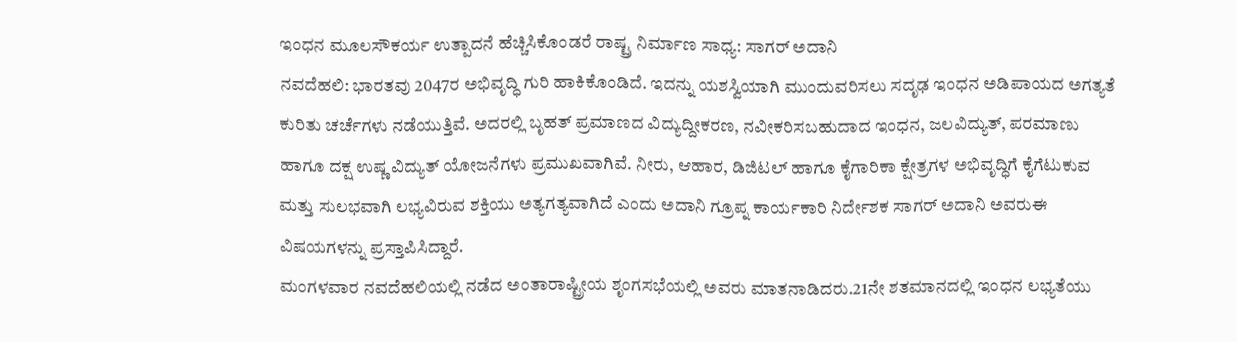ಇಂಧನ ಮೂಲಸೌಕರ್ಯ ಉತ್ಪಾದನೆ ಹೆಚ್ಚಿಸಿಕೊಂಡರೆ ರಾಷ್ಟ್ರ ನಿರ್ಮಾಣ ಸಾಧ್ಯ: ಸಾಗರ್ ಅದಾನಿ
ನವದೆಹಲಿ: ಭಾರತವು 2047ರ ಅಭಿವೃದ್ಧಿ ಗುರಿ ಹಾಕಿಕೊಂಡಿದೆ. ಇದನ್ನು ಯಶಸ್ವಿಯಾಗಿ ಮುಂದುವರಿಸಲು ಸದೃಢ ಇಂಧನ ಅಡಿಪಾಯದ ಅಗತ್ಯತೆ ಕುರಿತು ಚರ್ಚೆಗಳು ನಡೆಯುತ್ತಿವೆ. ಅದರಲ್ಲಿ ಬೃಹತ್ ಪ್ರಮಾಣದ ವಿದ್ಯುದ್ದೀಕರಣ, ನವೀಕರಿಸಬಹುದಾದ ಇಂಧನ, ಜಲವಿದ್ಯುತ್, ಪರಮಾಣು ಹಾಗೂ ದಕ್ಷ ಉಷ್ಣ ವಿದ್ಯುತ್ ಯೋಜನೆಗಳು ಪ್ರಮುಖವಾಗಿವೆ. ನೀರು, ಆಹಾರ, ಡಿಜಿಟಲ್ ಹಾಗೂ ಕೈಗಾರಿಕಾ ಕ್ಷೇತ್ರಗಳ ಅಭಿವೃದ್ಧಿಗೆ ಕೈಗೆಟುಕುವ ಮತ್ತು ಸುಲಭವಾಗಿ ಲಭ್ಯವಿರುವ ಶಕ್ತಿಯು ಅತ್ಯಗತ್ಯವಾಗಿದೆ ಎಂದು ಅದಾನಿ ಗ್ರೂಪ್ನ ಕಾರ್ಯಕಾರಿ ನಿರ್ದೇಶಕ ಸಾಗರ್ ಅದಾನಿ ಅವರುಈ ವಿಷಯಗಳನ್ನು ಪ್ರಸ್ತಾಪಿಸಿದ್ದಾರೆ.
ಮಂಗಳವಾರ ನವದೆಹಲಿಯಲ್ಲಿ ನಡೆದ ಅಂತಾರಾಷ್ಟ್ರೀಯ ಶೃಂಗಸಭೆಯಲ್ಲಿ ಅವರು ಮಾತನಾಡಿದರು.21ನೇ ಶತಮಾನದಲ್ಲಿ ಇಂಧನ ಲಭ್ಯತೆಯು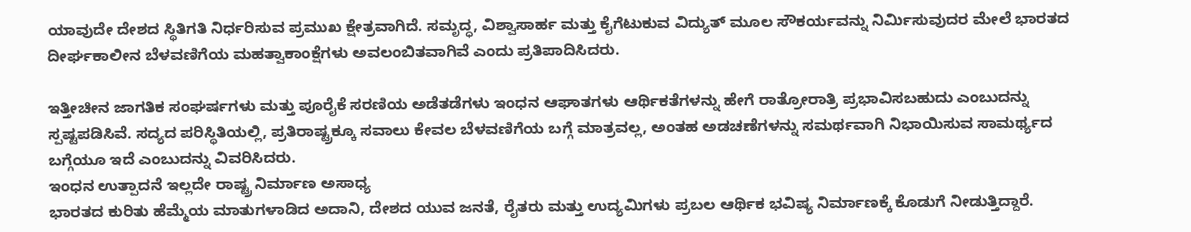ಯಾವುದೇ ದೇಶದ ಸ್ಥಿತಿಗತಿ ನಿರ್ಧರಿಸುವ ಪ್ರಮುಖ ಕ್ಷೇತ್ರವಾಗಿದೆ. ಸಮೃದ್ಧ, ವಿಶ್ವಾಸಾರ್ಹ ಮತ್ತು ಕೈಗೆಟುಕುವ ವಿದ್ಯುತ್ ಮೂಲ ಸೌಕರ್ಯವನ್ನು ನಿರ್ಮಿಸುವುದರ ಮೇಲೆ ಭಾರತದ ದೀರ್ಘಕಾಲೀನ ಬೆಳವಣಿಗೆಯ ಮಹತ್ವಾಕಾಂಕ್ಷೆಗಳು ಅವಲಂಬಿತವಾಗಿವೆ ಎಂದು ಪ್ರತಿಪಾದಿಸಿದರು.

ಇತ್ತೀಚೀನ ಜಾಗತಿಕ ಸಂಘರ್ಷಗಳು ಮತ್ತು ಪೂರೈಕೆ ಸರಣಿಯ ಅಡೆತಡೆಗಳು ಇಂಧನ ಆಘಾತಗಳು ಆರ್ಥಿಕತೆಗಳನ್ನು ಹೇಗೆ ರಾತ್ರೋರಾತ್ರಿ ಪ್ರಭಾವಿಸಬಹುದು ಎಂಬುದನ್ನು ಸ್ಪಷ್ಟಪಡಿಸಿವೆ. ಸದ್ಯದ ಪರಿಸ್ಥಿತಿಯಲ್ಲಿ, ಪ್ರತಿರಾಷ್ಟ್ರಕ್ಕೂ ಸವಾಲು ಕೇವಲ ಬೆಳವಣಿಗೆಯ ಬಗ್ಗೆ ಮಾತ್ರವಲ್ಲ, ಅಂತಹ ಅಡಚಣೆಗಳನ್ನು ಸಮರ್ಥವಾಗಿ ನಿಭಾಯಿಸುವ ಸಾಮರ್ಥ್ಯದ ಬಗ್ಗೆಯೂ ಇದೆ ಎಂಬುದನ್ನು ವಿವರಿಸಿದರು.
ಇಂಧನ ಉತ್ಪಾದನೆ ಇಲ್ಲದೇ ರಾಷ್ಟ್ರ ನಿರ್ಮಾಣ ಅಸಾಧ್ಯ
ಭಾರತದ ಕುರಿತು ಹೆಮ್ಮೆಯ ಮಾತುಗಳಾಡಿದ ಅದಾನಿ, ದೇಶದ ಯುವ ಜನತೆ, ರೈತರು ಮತ್ತು ಉದ್ಯಮಿಗಳು ಪ್ರಬಲ ಆರ್ಥಿಕ ಭವಿಷ್ಯ ನಿರ್ಮಾಣಕ್ಕೆ ಕೊಡುಗೆ ನೀಡುತ್ತಿದ್ದಾರೆ.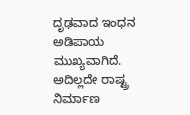ದೃಢವಾದ ಇಂಧನ ಅಡಿಪಾಯ ಮುಖ್ಯವಾಗಿದೆ. ಅದಿಲ್ಲದೇ ರಾಷ್ಟ್ರ ನಿರ್ಮಾಣ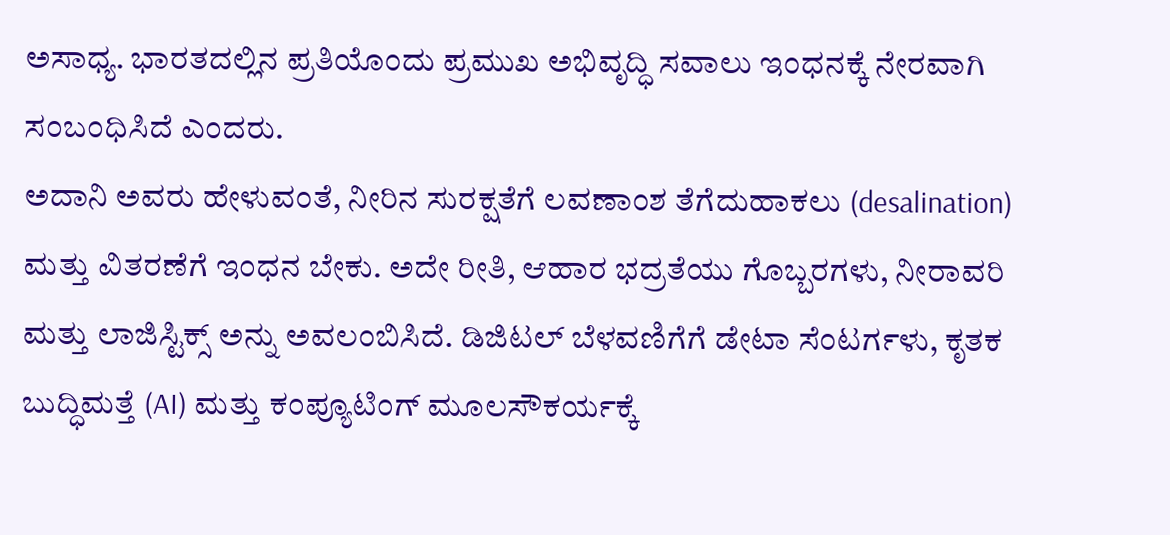ಅಸಾಧ್ಯ. ಭಾರತದಲ್ಲಿನ ಪ್ರತಿಯೊಂದು ಪ್ರಮುಖ ಅಭಿವೃದ್ಧಿ ಸವಾಲು ಇಂಧನಕ್ಕೆ ನೇರವಾಗಿ ಸಂಬಂಧಿಸಿದೆ ಎಂದರು.
ಅದಾನಿ ಅವರು ಹೇಳುವಂತೆ, ನೀರಿನ ಸುರಕ್ಷತೆಗೆ ಲವಣಾಂಶ ತೆಗೆದುಹಾಕಲು (desalination) ಮತ್ತು ವಿತರಣೆಗೆ ಇಂಧನ ಬೇಕು. ಅದೇ ರೀತಿ, ಆಹಾರ ಭದ್ರತೆಯು ಗೊಬ್ಬರಗಳು, ನೀರಾವರಿ ಮತ್ತು ಲಾಜಿಸ್ಟಿಕ್ಸ್ ಅನ್ನು ಅವಲಂಬಿಸಿದೆ. ಡಿಜಿಟಲ್ ಬೆಳವಣಿಗೆಗೆ ಡೇಟಾ ಸೆಂಟರ್ಗಳು, ಕೃತಕ ಬುದ್ಧಿಮತ್ತೆ (AI) ಮತ್ತು ಕಂಪ್ಯೂಟಿಂಗ್ ಮೂಲಸೌಕರ್ಯಕ್ಕೆ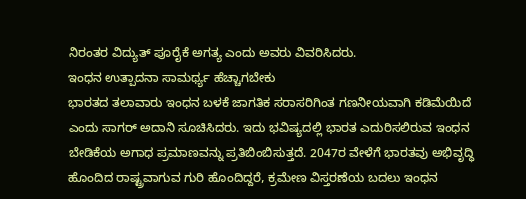ನಿರಂತರ ವಿದ್ಯುತ್ ಪೂರೈಕೆ ಅಗತ್ಯ ಎಂದು ಅವರು ವಿವರಿಸಿದರು.
ಇಂಧನ ಉತ್ಪಾದನಾ ಸಾಮರ್ಥ್ಯ ಹೆಚ್ಚಾಗಬೇಕು
ಭಾರತದ ತಲಾವಾರು ಇಂಧನ ಬಳಕೆ ಜಾಗತಿಕ ಸರಾಸರಿಗಿಂತ ಗಣನೀಯವಾಗಿ ಕಡಿಮೆಯಿದೆ ಎಂದು ಸಾಗರ್ ಅದಾನಿ ಸೂಚಿಸಿದರು. ಇದು ಭವಿಷ್ಯದಲ್ಲಿ ಭಾರತ ಎದುರಿಸಲಿರುವ ಇಂಧನ ಬೇಡಿಕೆಯ ಅಗಾಧ ಪ್ರಮಾಣವನ್ನು ಪ್ರತಿಬಿಂಬಿಸುತ್ತದೆ. 2047ರ ವೇಳೆಗೆ ಭಾರತವು ಅಭಿವೃದ್ಧಿ ಹೊಂದಿದ ರಾಷ್ಟ್ರವಾಗುವ ಗುರಿ ಹೊಂದಿದ್ದರೆ, ಕ್ರಮೇಣ ವಿಸ್ತರಣೆಯ ಬದಲು ಇಂಧನ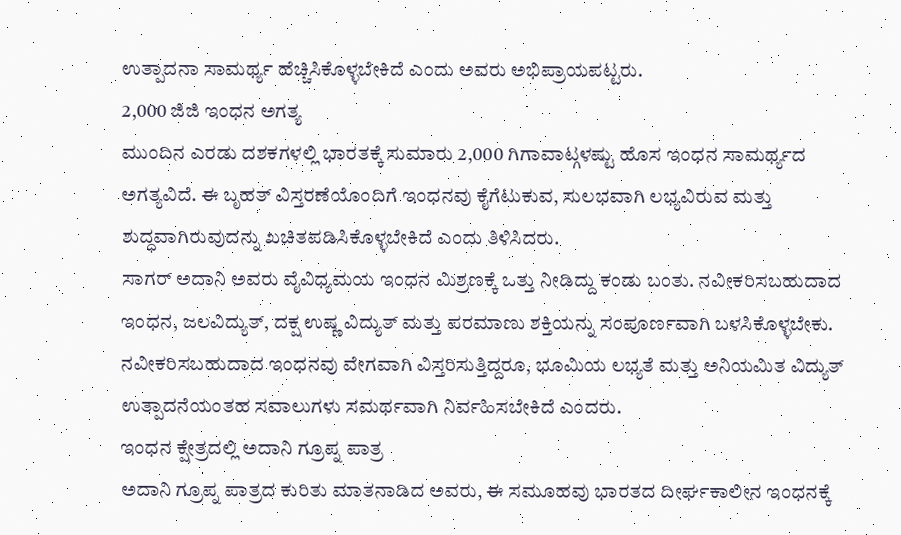ಉತ್ಪಾದನಾ ಸಾಮರ್ಥ್ಯ ಹೆಚ್ಚಿಸಿಕೊಳ್ಳಬೇಕಿದೆ ಎಂದು ಅವರು ಅಭಿಪ್ರಾಯಪಟ್ಟರು.
2,000 ಜಿಜಿ ಇಂಧನ ಅಗತ್ಯ
ಮುಂದಿನ ಎರಡು ದಶಕಗಳಲ್ಲಿ ಭಾರತಕ್ಕೆ ಸುಮಾರು 2,000 ಗಿಗಾವಾಟ್ಗಳಷ್ಟು ಹೊಸ ಇಂಧನ ಸಾಮರ್ಥ್ಯದ ಅಗತ್ಯವಿದೆ. ಈ ಬೃಹತ್ ವಿಸ್ತರಣೆಯೊಂದಿಗೆ ಇಂಧನವು ಕೈಗೆಟುಕುವ, ಸುಲಭವಾಗಿ ಲಭ್ಯವಿರುವ ಮತ್ತು ಶುದ್ಧವಾಗಿರುವುದನ್ನು ಖಚಿತಪಡಿಸಿಕೊಳ್ಳಬೇಕಿದೆ ಎಂದು ತಿಳಿಸಿದರು.
ಸಾಗರ್ ಅದಾನಿ ಅವರು ವೈವಿಧ್ಯಮಯ ಇಂಧನ ಮಿಶ್ರಣಕ್ಕೆ ಒತ್ತು ನೀಡಿದ್ದು ಕಂಡು ಬಂತು. ನವೀಕರಿಸಬಹುದಾದ ಇಂಧನ, ಜಲವಿದ್ಯುತ್, ದಕ್ಷ ಉಷ್ಣ ವಿದ್ಯುತ್ ಮತ್ತು ಪರಮಾಣು ಶಕ್ತಿಯನ್ನು ಸಂಪೂರ್ಣವಾಗಿ ಬಳಸಿಕೊಳ್ಳಬೇಕು. ನವೀಕರಿಸಬಹುದಾದ ಇಂಧನವು ವೇಗವಾಗಿ ವಿಸ್ತರಿಸುತ್ತಿದ್ದರೂ, ಭೂಮಿಯ ಲಭ್ಯತೆ ಮತ್ತು ಅನಿಯಮಿತ ವಿದ್ಯುತ್ ಉತ್ಪಾದನೆಯಂತಹ ಸವಾಲುಗಳು ಸಮರ್ಥವಾಗಿ ನಿರ್ವಹಿಸಬೇಕಿದೆ ಎಂದರು.
ಇಂಧನ ಕ್ಷೇತ್ರದಲ್ಲಿ ಅದಾನಿ ಗ್ರೂಪ್ನ ಪಾತ್ರ
ಅದಾನಿ ಗ್ರೂಪ್ನ ಪಾತ್ರದ ಕುರಿತು ಮಾತನಾಡಿದ ಅವರು, ಈ ಸಮೂಹವು ಭಾರತದ ದೀರ್ಘಕಾಲೀನ ಇಂಧನಕ್ಕೆ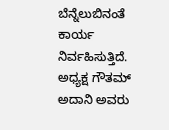ಬೆನ್ನೆಲುಬಿನಂತೆ ಕಾರ್ಯ ನಿರ್ವಹಿಸುತ್ತಿದೆ. ಅಧ್ಯಕ್ಷ ಗೌತಮ್ ಅದಾನಿ ಅವರು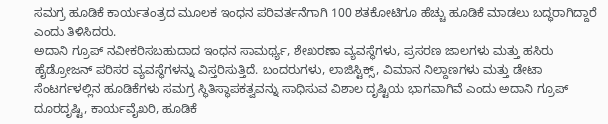ಸಮಗ್ರ ಹೂಡಿಕೆ ಕಾರ್ಯತಂತ್ರದ ಮೂಲಕ ಇಂಧನ ಪರಿವರ್ತನೆಗಾಗಿ 100 ಶತಕೋಟಿಗೂ ಹೆಚ್ಚು ಹೂಡಿಕೆ ಮಾಡಲು ಬದ್ಧರಾಗಿದ್ದಾರೆ ಎಂದು ತಿಳಿಸಿದರು.
ಅದಾನಿ ಗ್ರೂಪ್ ನವೀಕರಿಸಬಹುದಾದ ಇಂಧನ ಸಾಮರ್ಥ್ಯ, ಶೇಖರಣಾ ವ್ಯವಸ್ಥೆಗಳು, ಪ್ರಸರಣ ಜಾಲಗಳು ಮತ್ತು ಹಸಿರು ಹೈಡ್ರೋಜನ್ ಪರಿಸರ ವ್ಯವಸ್ಥೆಗಳನ್ನು ವಿಸ್ತರಿಸುತ್ತಿದೆ. ಬಂದರುಗಳು, ಲಾಜಿಸ್ಟಿಕ್ಸ್, ವಿಮಾನ ನಿಲ್ದಾಣಗಳು ಮತ್ತು ಡೇಟಾ ಸೆಂಟರ್ಗಳಲ್ಲಿನ ಹೂಡಿಕೆಗಳು ಸಮಗ್ರ ಸ್ಥಿತಿಸ್ಥಾಪಕತ್ವವನ್ನು ಸಾಧಿಸುವ ವಿಶಾಲ ದೃಷ್ಟಿಯ ಭಾಗವಾಗಿವೆ ಎಂದು ಅದಾನಿ ಗ್ರೂಪ್ ದೂರದೃಷ್ಟಿ, ಕಾರ್ಯವೈಖರಿ, ಹೂಡಿಕೆ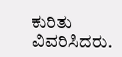ಕುರಿತು ವಿವರಿಸಿದರು.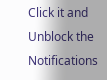Click it and Unblock the Notifications